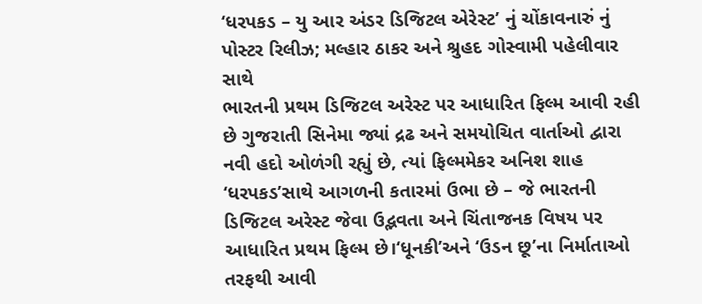‘ધરપકડ – યુ આર અંડર ડિજિટલ એરેસ્ટ’ નું ચોંકાવનારું નું પોસ્ટર રિલીઝ; મલ્હાર ઠાકર અને શ્રુહદ ગોસ્વામી પહેલીવાર સાથે
ભારતની પ્રથમ ડિજિટલ અરેસ્ટ પર આધારિત ફિલ્મ આવી રહી છે ગુજરાતી સિનેમા જ્યાં દ્રઢ અને સમયોચિત વાર્તાઓ દ્વારા નવી હદો ઓળંગી રહ્યું છે, ત્યાં ફિલ્મમેકર અનિશ શાહ ‘ધરપકડ’સાથે આગળની કતારમાં ઉભા છે – જે ભારતની ડિજિટલ અરેસ્ટ જેવા ઉદ્ભવતા અને ચિંતાજનક વિષય પર આધારિત પ્રથમ ફિલ્મ છે।‘ધૂનકી’અને ‘ઉડન છૂ’ના નિર્માતાઓ તરફથી આવી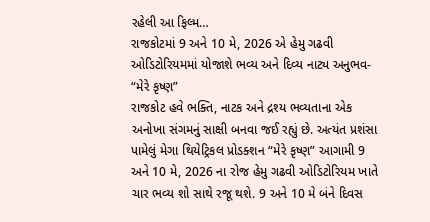રહેલી આ ફિલ્મ…
રાજકોટમાં 9 અને 10 મે, 2026 એ હેમુ ગઢવી ઓડિટોરિયમમાં યોજાશે ભવ્ય અને દિવ્ય નાટ્ય અનુભવ- “મેરે કૃષ્ણ”
રાજકોટ હવે ભક્તિ, નાટક અને દ્રશ્ય ભવ્યતાના એક અનોખા સંગમનું સાક્ષી બનવા જઈ રહ્યું છે. અત્યંત પ્રશંસા પામેલું મેગા થિયેટ્રિકલ પ્રોડક્શન “મેરે કૃષ્ણ” આગામી 9 અને 10 મે, 2026 ના રોજ હેમુ ગઢવી ઓડિટોરિયમ ખાતે ચાર ભવ્ય શો સાથે રજૂ થશે. 9 અને 10 મે બંને દિવસ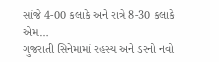સાંજે 4-00 કલાકે અને રાત્રે 8-30 કલાકે એમ…
ગુજરાતી સિનેમામાં રહસ્ય અને ડરનો નવો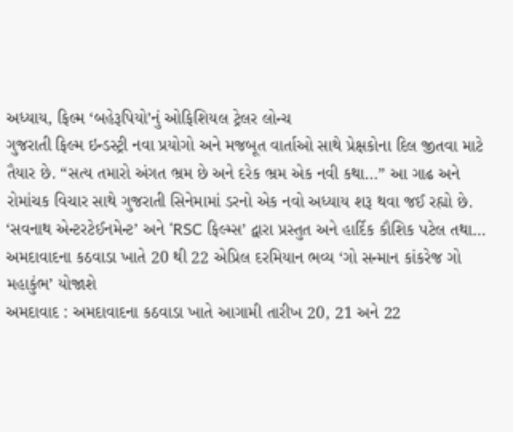અધ્યાય, ફિલ્મ ‘બહેરૂપિયો’નું ઓફિશિયલ ટ્રેલર લોન્ચ
ગુજરાતી ફિલ્મ ઇન્ડસ્ટ્રી નવા પ્રયોગો અને મજબૂત વાર્તાઓ સાથે પ્રેક્ષકોના દિલ જીતવા માટે તૈયાર છે. “સત્ય તમારો અંગત ભ્રમ છે અને દરેક ભ્રમ એક નવી કથા…” આ ગાઢ અને રોમાંચક વિચાર સાથે ગુજરાતી સિનેમામાં ડરનો એક નવો અધ્યાય શરૂ થવા જઈ રહ્યો છે. ‘સવનાથ એન્ટરટેઈનમેન્ટ’ અને ‘RSC ફિલ્મ્સ’ દ્વારા પ્રસ્તુત અને હાર્દિક કૌશિક પટેલ તથા…
અમદાવાદના કઠવાડા ખાતે 20 થી 22 એપ્રિલ દરમિયાન ભવ્ય ‘ગો સન્માન કાંકરેજ ગો મહાકુંભ’ યોજાશે
અમદાવાદ : અમદાવાદના કઠવાડા ખાતે આગામી તારીખ 20, 21 અને 22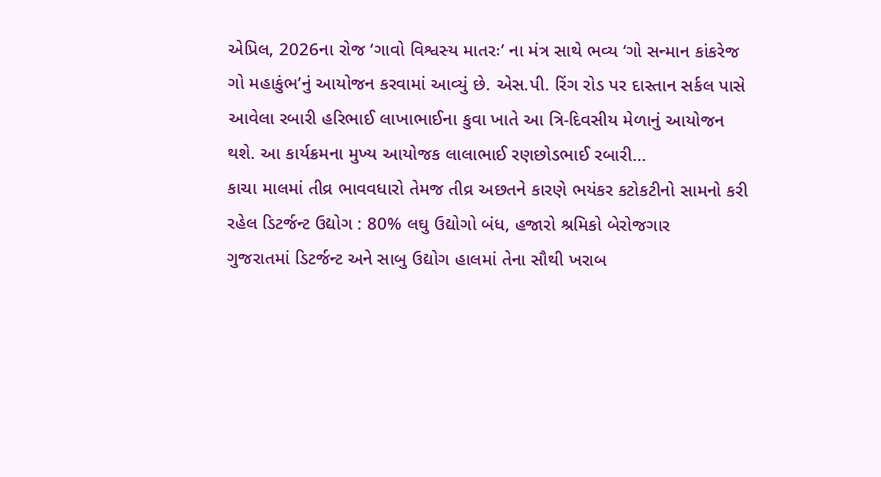એપ્રિલ, 2026ના રોજ ‘ગાવો વિશ્વસ્ય માતરઃ’ ના મંત્ર સાથે ભવ્ય ‘ગો સન્માન કાંકરેજ ગો મહાકુંભ’નું આયોજન કરવામાં આવ્યું છે. એસ.પી. રિંગ રોડ પર દાસ્તાન સર્કલ પાસે આવેલા રબારી હરિભાઈ લાખાભાઈના કુવા ખાતે આ ત્રિ-દિવસીય મેળાનું આયોજન થશે. આ કાર્યક્રમના મુખ્ય આયોજક લાલાભાઈ રણછોડભાઈ રબારી…
કાચા માલમાં તીવ્ર ભાવવધારો તેમજ તીવ્ર અછતને કારણે ભયંકર કટોકટીનો સામનો કરી રહેલ ડિટર્જન્ટ ઉદ્યોગ : 80% લઘુ ઉદ્યોગો બંધ, હજારો શ્રમિકો બેરોજગાર
ગુજરાતમાં ડિટર્જન્ટ અને સાબુ ઉદ્યોગ હાલમાં તેના સૌથી ખરાબ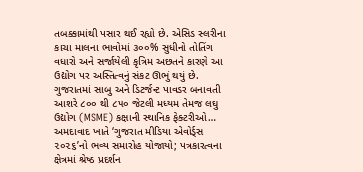તબક્કામાંથી પસાર થઈ રહ્યો છે. એસિડ સ્લરીના કાચા માલના ભાવોમાં ૩૦૦% સુધીનો તોતિંગ વધારો અને સર્જાયેલી કૃત્રિમ અછતને કારણે આ ઉદ્યોગ પર અસ્તિત્વનું સંકટ ઊભું થયું છે. ગુજરાતમાં સાબુ અને ડિટર્જન્ટ પાવડર બનાવતી આશરે ૮૦૦ થી ૮૫૦ જેટલી મધ્યમ તેમજ લઘુ ઉદ્યોગ (MSME) કક્ષાની સ્થાનિક ફેક્ટરીઓ…
અમદાવાદ ખાતે ‘ગુજરાત મીડિયા એવોર્ડ્સ ૨૦૨૬’નો ભવ્ય સમારોહ યોજાયો; પત્રકારત્વના ક્ષેત્રમાં શ્રેષ્ઠ પ્રદર્શન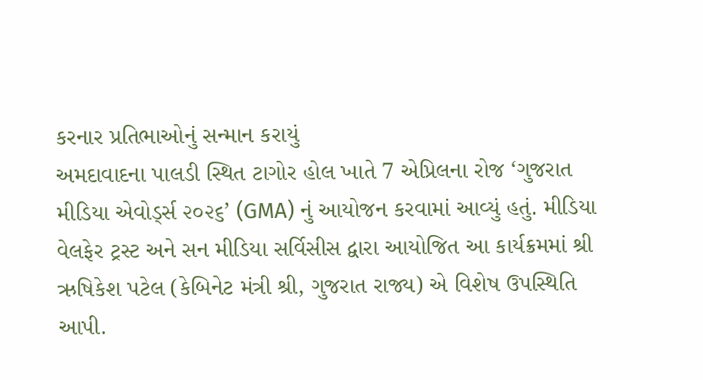કરનાર પ્રતિભાઓનું સન્માન કરાયું
અમદાવાદના પાલડી સ્થિત ટાગોર હોલ ખાતે 7 એપ્રિલના રોજ ‘ગુજરાત મીડિયા એવોર્ડ્સ ૨૦૨૬’ (GMA) નું આયોજન કરવામાં આવ્યું હતું. મીડિયા વેલફેર ટ્રસ્ટ અને સન મીડિયા સર્વિસીસ દ્વારા આયોજિત આ કાર્યક્રમમાં શ્રી ઋષિકેશ પટેલ (કેબિનેટ મંત્રી શ્રી, ગુજરાત રાજ્ય) એ વિશેષ ઉપસ્થિતિ આપી.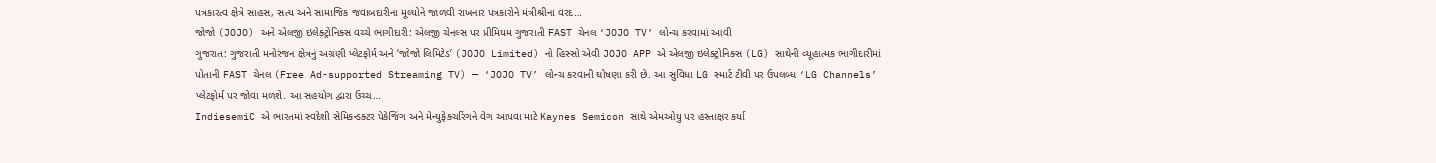પત્રકારત્વ ક્ષેત્રે સાહસ, સત્ય અને સામાજિક જવાબદારીના મૂલ્યોને જાળવી રાખનાર પત્રકારોને મંત્રીશ્રીના વરદ…
જોજો (JOJO) અને એલજી ઇલેક્ટ્રોનિક્સ વચ્ચે ભાગીદારી: એલજી ચેનલ્સ પર પ્રીમિયમ ગુજરાતી FAST ચેનલ ‘JOJO TV’ લોન્ચ કરવામાં આવી
ગુજરાત: ગુજરાતી મનોરંજન ક્ષેત્રનું અગ્રણી પ્લેટફોર્મ અને ‘જોજો લિમિટેડ’ (JOJO Limited) નો હિસ્સો એવી JOJO APP એ એલજી ઇલેક્ટ્રોનિક્સ (LG) સાથેની વ્યૂહાત્મક ભાગીદારીમાં પોતાની FAST ચેનલ (Free Ad-supported Streaming TV) — ‘JOJO TV’ લોન્ચ કરવાની ઘોષણા કરી છે. આ સુવિધા LG સ્માર્ટ ટીવી પર ઉપલબ્ધ ‘LG Channels’ પ્લેટફોર્મ પર જોવા મળશે. આ સહયોગ દ્વારા ઉચ્ચ…
IndiesemiC એ ભારતમાં સ્વદેશી સેમિકન્ડક્ટર પેકેજિંગ અને મેન્યુફેક્ચરિંગને વેગ આપવા માટે Kaynes Semicon સાથે એમઓયુ પર હસ્તાક્ષર કર્યા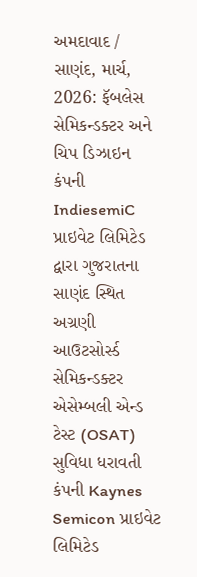અમદાવાદ / સાણંદ, માર્ચ, 2026: ફૅબલેસ સેમિકન્ડક્ટર અને ચિપ ડિઝાઇન કંપની IndiesemiC પ્રાઇવેટ લિમિટેડ દ્વારા ગુજરાતના સાણંદ સ્થિત અગ્રણી આઉટસોર્સ્ડ સેમિકન્ડક્ટર એસેમ્બલી એન્ડ ટેસ્ટ (OSAT) સુવિધા ધરાવતી કંપની Kaynes Semicon પ્રાઇવેટ લિમિટેડ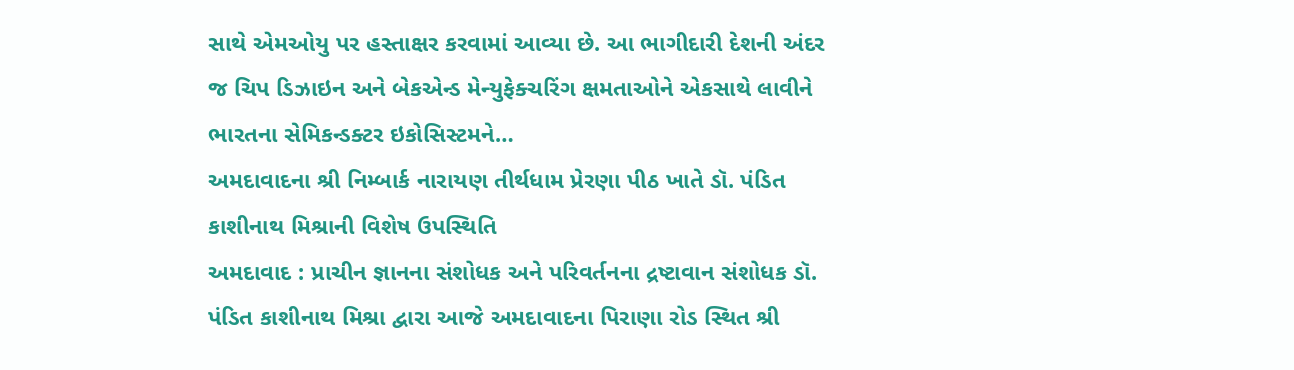સાથે એમઓયુ પર હસ્તાક્ષર કરવામાં આવ્યા છે. આ ભાગીદારી દેશની અંદર જ ચિપ ડિઝાઇન અને બેકએન્ડ મેન્યુફેક્ચરિંગ ક્ષમતાઓને એકસાથે લાવીને ભારતના સેમિકન્ડક્ટર ઇકોસિસ્ટમને…
અમદાવાદના શ્રી નિમ્બાર્ક નારાયણ તીર્થધામ પ્રેરણા પીઠ ખાતે ડૉ. પંડિત કાશીનાથ મિશ્રાની વિશેષ ઉપસ્થિતિ
અમદાવાદ : પ્રાચીન જ્ઞાનના સંશોધક અને પરિવર્તનના દ્રષ્ટાવાન સંશોધક ડૉ. પંડિત કાશીનાથ મિશ્રા દ્વારા આજે અમદાવાદના પિરાણા રોડ સ્થિત શ્રી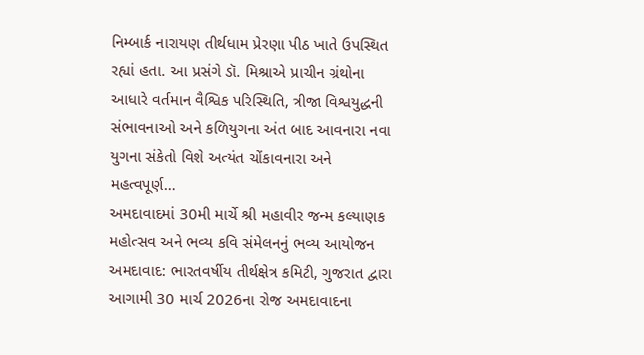નિમ્બાર્ક નારાયણ તીર્થધામ પ્રેરણા પીઠ ખાતે ઉપસ્થિત રહ્યાં હતા. આ પ્રસંગે ડૉ. મિશ્રાએ પ્રાચીન ગ્રંથોના આધારે વર્તમાન વૈશ્વિક પરિસ્થિતિ, ત્રીજા વિશ્વયુદ્ધની સંભાવનાઓ અને કળિયુગના અંત બાદ આવનારા નવા યુગના સંકેતો વિશે અત્યંત ચોંકાવનારા અને મહત્વપૂર્ણ…
અમદાવાદમાં 30મી માર્ચે શ્રી મહાવીર જન્મ કલ્યાણક મહોત્સવ અને ભવ્ય કવિ સંમેલનનું ભવ્ય આયોજન
અમદાવાદ: ભારતવર્ષીય તીર્થક્ષેત્ર કમિટી, ગુજરાત દ્વારા આગામી 30 માર્ચ 2026ના રોજ અમદાવાદના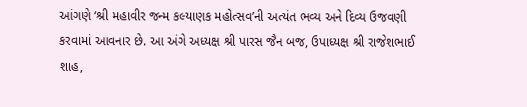આંગણે ‘શ્રી મહાવીર જન્મ કલ્યાણક મહોત્સવ’ની અત્યંત ભવ્ય અને દિવ્ય ઉજવણી કરવામાં આવનાર છે. આ અંગે અધ્યક્ષ શ્રી પારસ જૈન બજ, ઉપાધ્યક્ષ શ્રી રાજેશભાઈ શાહ,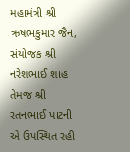મહામંત્રી શ્રી ઋષભકુમાર જૈન, સંયોજક શ્રી નરેશભાઈ શાહ તેમજ શ્રી રતનભાઈ પાટની એ ઉપસ્થિત રહી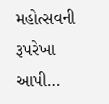મહોત્સવની રૂપરેખા આપી…